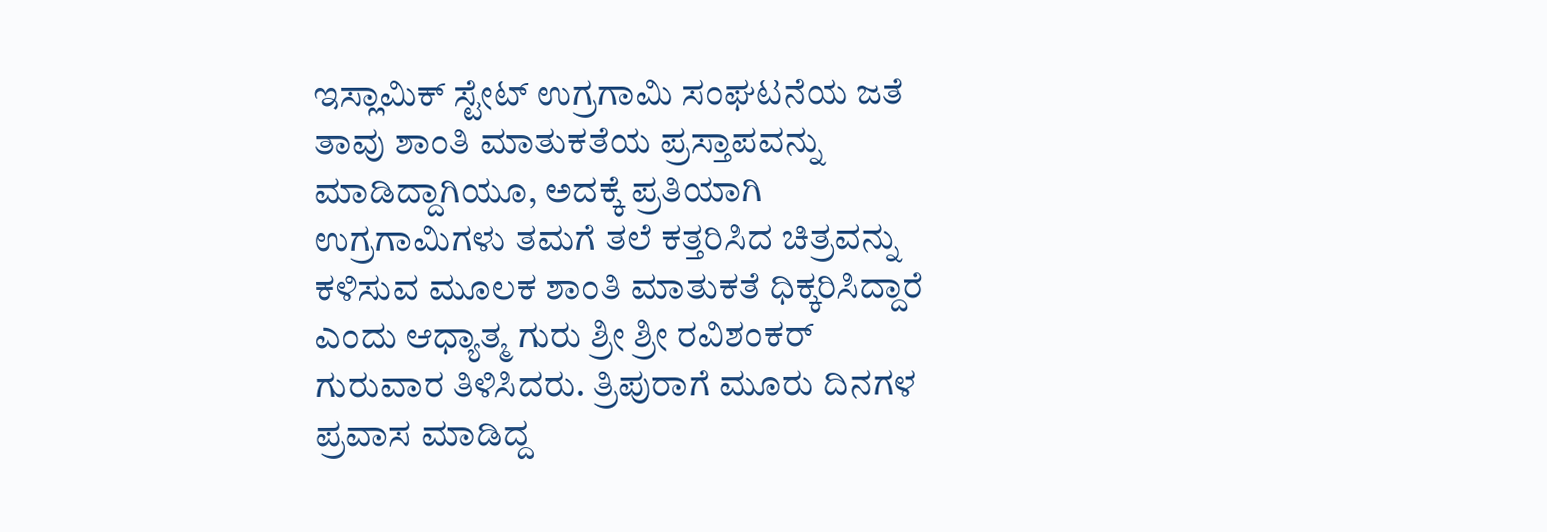ಇಸ್ಲಾಮಿಕ್ ಸ್ಟೇಟ್ ಉಗ್ರಗಾಮಿ ಸಂಘಟನೆಯ ಜತೆ ತಾವು ಶಾಂತಿ ಮಾತುಕತೆಯ ಪ್ರಸ್ತಾಪವನ್ನು ಮಾಡಿದ್ದಾಗಿಯೂ, ಅದಕ್ಕೆ ಪ್ರತಿಯಾಗಿ ಉಗ್ರಗಾಮಿಗಳು ತಮಗೆ ತಲೆ ಕತ್ತರಿಸಿದ ಚಿತ್ರವನ್ನು ಕಳಿಸುವ ಮೂಲಕ ಶಾಂತಿ ಮಾತುಕತೆ ಧಿಕ್ಕರಿಸಿದ್ದಾರೆ ಎಂದು ಆಧ್ಯಾತ್ಮ ಗುರು ಶ್ರೀ ಶ್ರೀ ರವಿಶಂಕರ್ ಗುರುವಾರ ತಿಳಿಸಿದರು. ತ್ರಿಪುರಾಗೆ ಮೂರು ದಿನಗಳ ಪ್ರವಾಸ ಮಾಡಿದ್ದ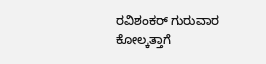ರವಿಶಂಕರ್ ಗುರುವಾರ ಕೋಲ್ಕತ್ತಾಗೆ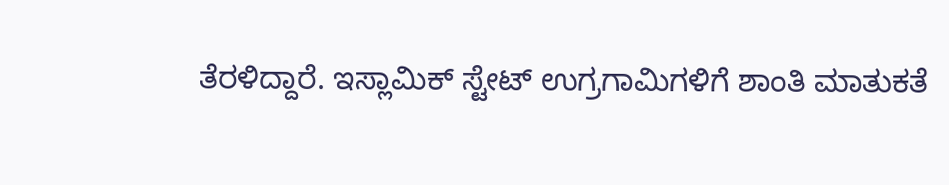ತೆರಳಿದ್ದಾರೆ. ಇಸ್ಲಾಮಿಕ್ ಸ್ಟೇಟ್ ಉಗ್ರಗಾಮಿಗಳಿಗೆ ಶಾಂತಿ ಮಾತುಕತೆ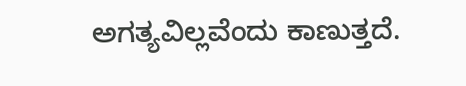ಅಗತ್ಯವಿಲ್ಲವೆಂದು ಕಾಣುತ್ತದೆ.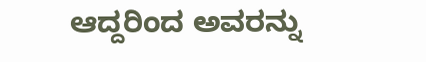ಆದ್ದರಿಂದ ಅವರನ್ನು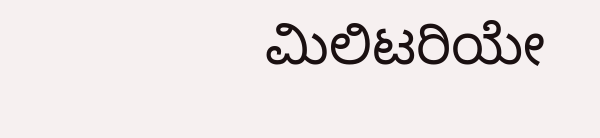ಮಿಲಿಟರಿಯೇ